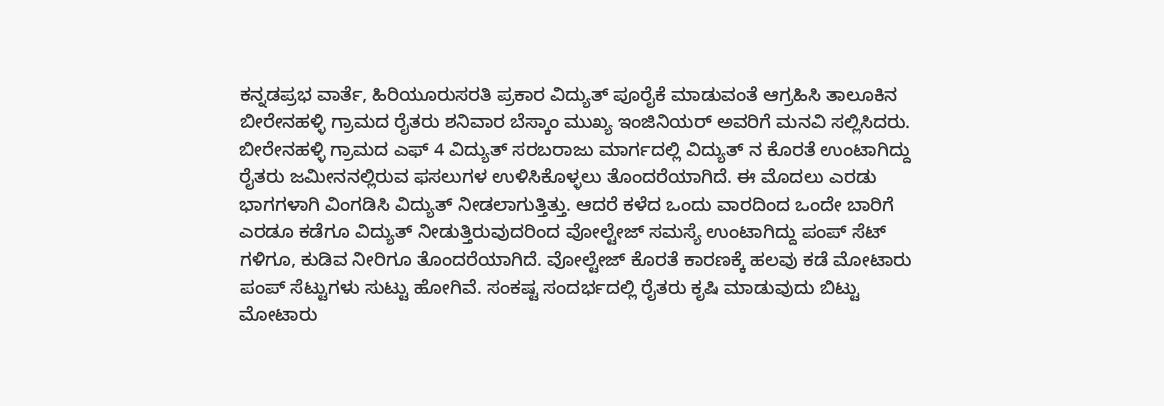ಕನ್ನಡಪ್ರಭ ವಾರ್ತೆ, ಹಿರಿಯೂರುಸರತಿ ಪ್ರಕಾರ ವಿದ್ಯುತ್ ಪೂರೈಕೆ ಮಾಡುವಂತೆ ಆಗ್ರಹಿಸಿ ತಾಲೂಕಿನ ಬೀರೇನಹಳ್ಳಿ ಗ್ರಾಮದ ರೈತರು ಶನಿವಾರ ಬೆಸ್ಕಾಂ ಮುಖ್ಯ ಇಂಜಿನಿಯರ್ ಅವರಿಗೆ ಮನವಿ ಸಲ್ಲಿಸಿದರು. ಬೀರೇನಹಳ್ಳಿ ಗ್ರಾಮದ ಎಫ್ 4 ವಿದ್ಯುತ್ ಸರಬರಾಜು ಮಾರ್ಗದಲ್ಲಿ ವಿದ್ಯುತ್ ನ ಕೊರತೆ ಉಂಟಾಗಿದ್ದು ರೈತರು ಜಮೀನನಲ್ಲಿರುವ ಫಸಲುಗಳ ಉಳಿಸಿಕೊಳ್ಳಲು ತೊಂದರೆಯಾಗಿದೆ. ಈ ಮೊದಲು ಎರಡು ಭಾಗಗಳಾಗಿ ವಿಂಗಡಿಸಿ ವಿದ್ಯುತ್ ನೀಡಲಾಗುತ್ತಿತ್ತು. ಆದರೆ ಕಳೆದ ಒಂದು ವಾರದಿಂದ ಒಂದೇ ಬಾರಿಗೆ ಎರಡೂ ಕಡೆಗೂ ವಿದ್ಯುತ್ ನೀಡುತ್ತಿರುವುದರಿಂದ ವೋಲ್ಟೇಜ್ ಸಮಸ್ಯೆ ಉಂಟಾಗಿದ್ದು ಪಂಪ್ ಸೆಟ್ ಗಳಿಗೂ, ಕುಡಿವ ನೀರಿಗೂ ತೊಂದರೆಯಾಗಿದೆ. ವೋಲ್ಟೇಜ್ ಕೊರತೆ ಕಾರಣಕ್ಕೆ ಹಲವು ಕಡೆ ಮೋಟಾರು ಪಂಪ್ ಸೆಟ್ಟುಗಳು ಸುಟ್ಟು ಹೋಗಿವೆ. ಸಂಕಷ್ಟ ಸಂದರ್ಭದಲ್ಲಿ ರೈತರು ಕೃಷಿ ಮಾಡುವುದು ಬಿಟ್ಟು ಮೋಟಾರು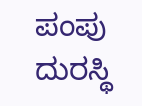ಪಂಪು ದುರಸ್ಥಿ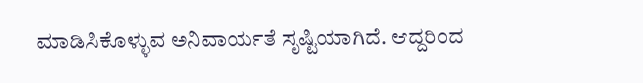ಮಾಡಿಸಿಕೊಳ್ಳುವ ಅನಿವಾರ್ಯತೆ ಸೃಷ್ಟಿಯಾಗಿದೆ. ಆದ್ದರಿಂದ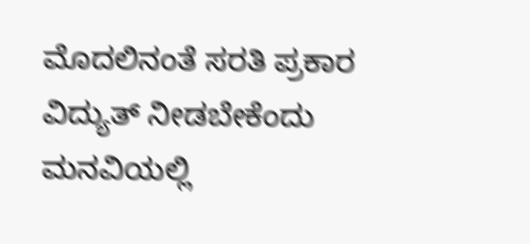ಮೊದಲಿನಂತೆ ಸರತಿ ಪ್ರಕಾರ ವಿದ್ಯುತ್ ನೀಡಬೇಕೆಂದು ಮನವಿಯಲ್ಲಿ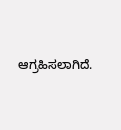ಆಗ್ರಹಿಸಲಾಗಿದೆ.